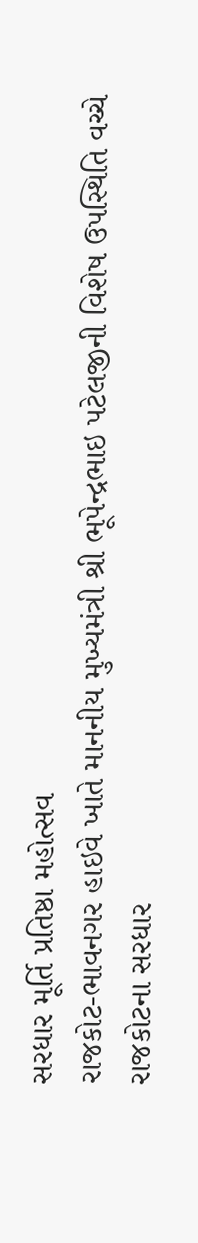સરધાર મૂર્તિ પ્રતિષ્ઠા મહોત્સવ
રાજકોટ-ભાવનગર હાઇવે ખાતે માનનીય મુખ્યમંત્રી શ્રી ભૂપેન્દ્રભાઇ પટેલજીની વિશેષ ઉપસ્થિતિ વચ્ચે રાજકોટના સરધાર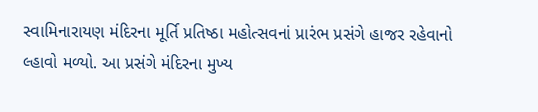સ્વામિનારાયણ મંદિરના મૂર્તિ પ્રતિષ્ઠા મહોત્સવનાં પ્રારંભ પ્રસંગે હાજર રહેવાનો લ્હાવો મળ્યો. આ પ્રસંગે મંદિરના મુખ્ય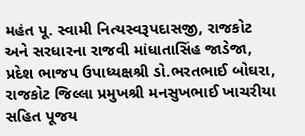મહંત પૂ. સ્વામી નિત્યસ્વરૂપદાસજી, રાજકોટ અને સરધારના રાજવી માંધાતાસિંહ જાડેજા, પ્રદેશ ભાજપ ઉપાધ્યક્ષશ્રી ડો.ભરતભાઈ બોઘરા, રાજકોટ જિલ્લા પ્રમુખશ્રી મનસુખભાઈ ખાચરીયા સહિત પૂજય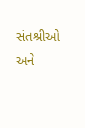સંતશ્રીઓ અને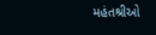મહંતશ્રીઓ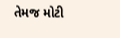તેમજ મોટી